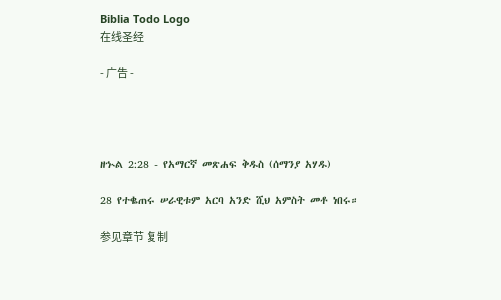Biblia Todo Logo
在线圣经

- 广告 -




ዘኍል 2:28 - የአማርኛ መጽሐፍ ቅዱስ (ሰማንያ አሃዱ)

28 የተቈጠሩ ሠራዊቱም አርባ አንድ ሺህ አምስት መቶ ነበሩ።

参见章节 复制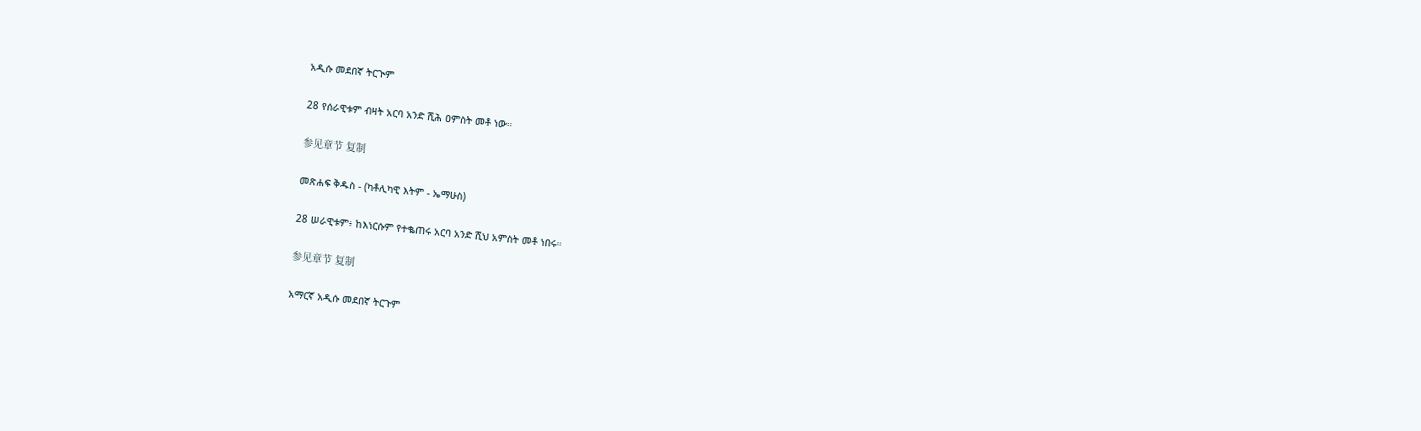አዲሱ መደበኛ ትርጒም

28 የሰራዊቱም ብዛት አርባ አንድ ሺሕ ዐምስት መቶ ነው።

参见章节 复制

መጽሐፍ ቅዱስ - (ካቶሊካዊ እትም - ኤማሁስ)

28 ሠራዊቱም፥ ከእነርሱም የተቈጠሩ አርባ አንድ ሺህ አምስት መቶ ነበሩ።

参见章节 复制

አማርኛ አዲሱ መደበኛ ትርጉም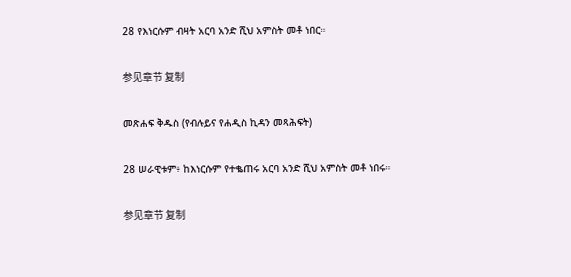28 የእነርሱም ብዛት አርባ አንድ ሺህ አምስት መቶ ነበር።

参见章节 复制

መጽሐፍ ቅዱስ (የብሉይና የሐዲስ ኪዳን መጻሕፍት)

28 ሠራዊቱም፥ ከእነርሱም የተቈጠሩ አርባ አንድ ሺህ አምስት መቶ ነበሩ።

参见章节 复制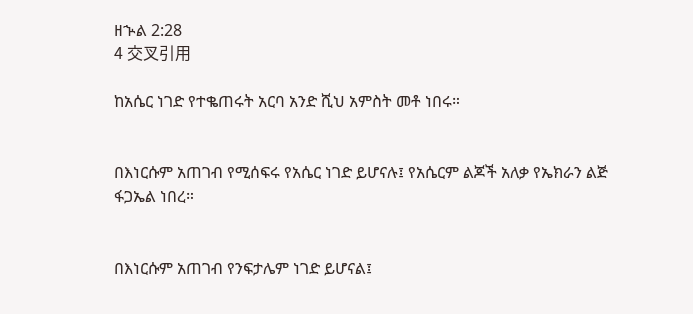ዘኍል 2:28
4 交叉引用

ከአሴር ነገድ የተቈጠሩት አርባ አንድ ሺህ አምስት መቶ ነበሩ።


በእነርሱም አጠገብ የሚሰፍሩ የአሴር ነገድ ይሆናሉ፤ የአሴርም ልጆች አለቃ የኤክራን ልጅ ፋጋኤል ነበረ።


በእነርሱም አጠገብ የንፍታሌም ነገድ ይሆናል፤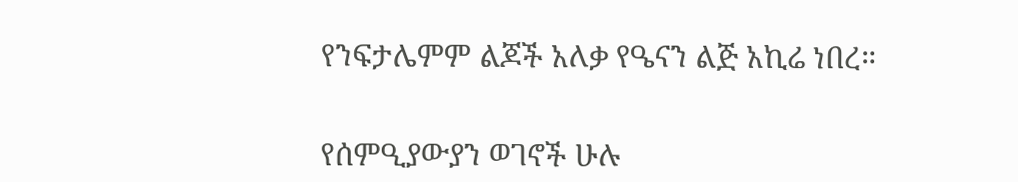የንፍታሌምም ልጆች አለቃ የዔናን ልጅ አኪሬ ነበረ።


የሰምዒያውያን ወገኖች ሁሉ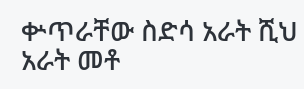ቍጥራቸው ስድሳ አራት ሺህ አራት መቶ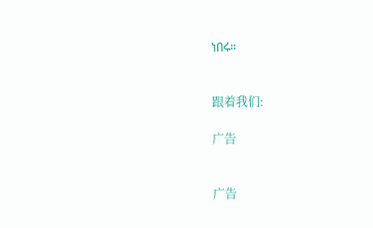ነበሩ።


跟着我们:

广告


广告